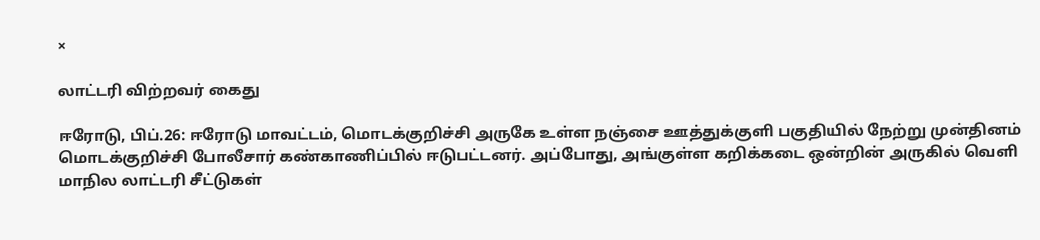×

லாட்டரி விற்றவர் கைது

ஈரோடு, பிப்.26: ஈரோடு மாவட்டம், மொடக்குறிச்சி அருகே உள்ள நஞ்சை ஊத்துக்குளி பகுதியில் நேற்று முன்தினம் மொடக்குறிச்சி போலீசார் கண்காணிப்பில் ஈடுபட்டனர். அப்போது, அங்குள்ள கறிக்கடை ஒன்றின் அருகில் வெளி மாநில லாட்டரி சீட்டுகள்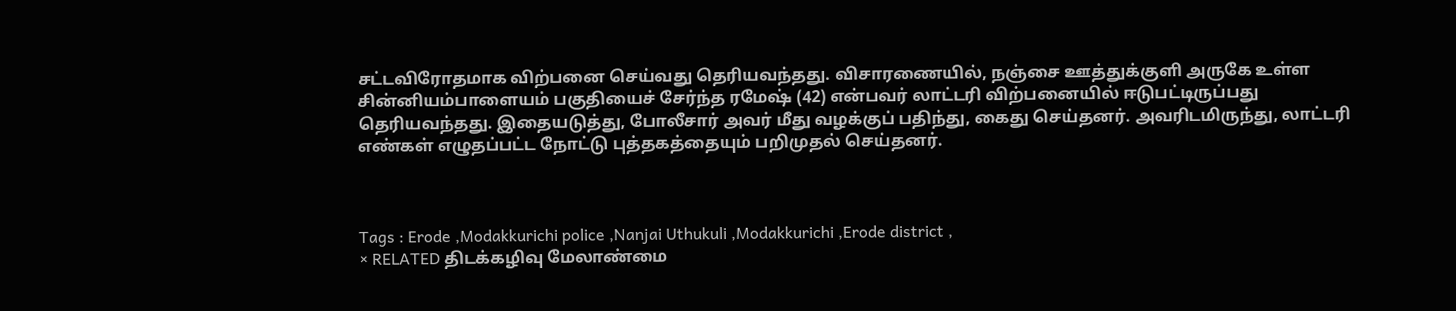சட்டவிரோதமாக விற்பனை செய்வது தெரியவந்தது. விசாரணையில், நஞ்சை ஊத்துக்குளி அருகே உள்ள சின்னியம்பாளையம் பகுதியைச் சேர்ந்த ரமேஷ் (42) என்பவர் லாட்டரி விற்பனையில் ஈடுபட்டிருப்பது தெரியவந்தது. இதையடுத்து, போலீசார் அவர் மீது வழக்குப் பதிந்து, கைது செய்தனர். அவரிடமிருந்து, லாட்டரி எண்கள் எழுதப்பட்ட நோட்டு புத்தகத்தையும் பறிமுதல் செய்தனர்.



Tags : Erode ,Modakkurichi police ,Nanjai Uthukuli ,Modakkurichi ,Erode district ,
× RELATED திடக்கழிவு மேலாண்மை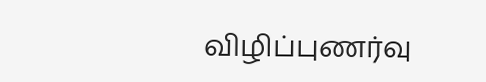விழிப்புணர்வு